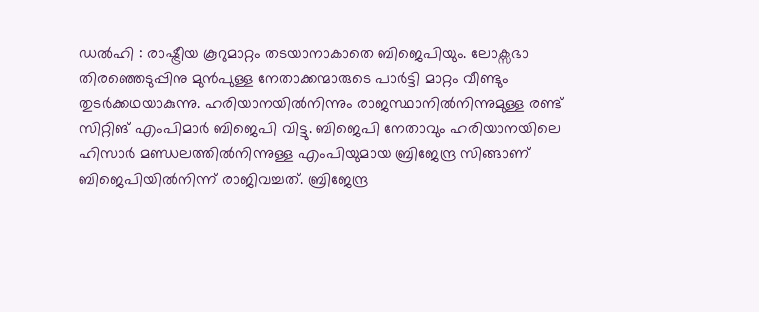ഡൽഹി : രാഷ്ട്രീയ കൂറുമാറ്റം തടയാനാകാതെ ബിജെപിയും. ലോക്സഭാ തിരഞ്ഞെടുപ്പിനു മുൻപുള്ള നേതാക്കന്മാരുടെ പാർട്ടി മാറ്റം വീണ്ടും തുടർക്കഥയാകുന്നു. ഹരിയാനയിൽനിന്നും രാജസ്ഥാനിൽനിന്നുമുള്ള രണ്ട് സിറ്റിങ് എംപിമാർ ബിജെപി വിട്ടു. ബിജെപി നേതാവും ഹരിയാനയിലെ ഹിസാർ മണ്ഡലത്തിൽനിന്നുള്ള എംപിയുമായ ബ്രിജേന്ദ്ര സിങ്ങാണ് ബിജെപിയിൽനിന്ന് രാജിവച്ചത്. ബ്രിജേന്ദ്ര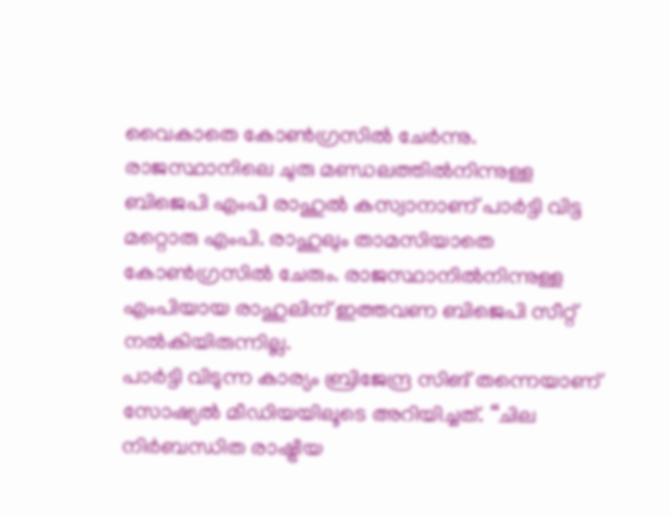വൈകാതെ കോൺഗ്രസിൽ ചേർന്നു. രാജസ്ഥാനിലെ ചുരു മണ്ഡലത്തിൽനിന്നുള്ള ബിജെപി എംപി രാഹുൽ കസ്വാനാണ് പാർട്ടി വിട്ട മറ്റൊരു എംപി. രാഹുലും താമസിയാതെ കോൺഗ്രസിൽ ചേരും. രാജസ്ഥാനിൽനിന്നുള്ള എംപിയായ രാഹുലിന് ഇത്തവണ ബിജെപി സീറ്റ് നൽകിയിരുന്നില്ല.
പാർട്ടി വിടുന്ന കാര്യം ബ്രിജേന്ദ്ര സിങ് തന്നെയാണ് സോഷ്യൽ മീഡിയയിലൂടെ അറിയിച്ചത്. ‘‘ചില നിർബന്ധിത രാഷ്ട്രീയ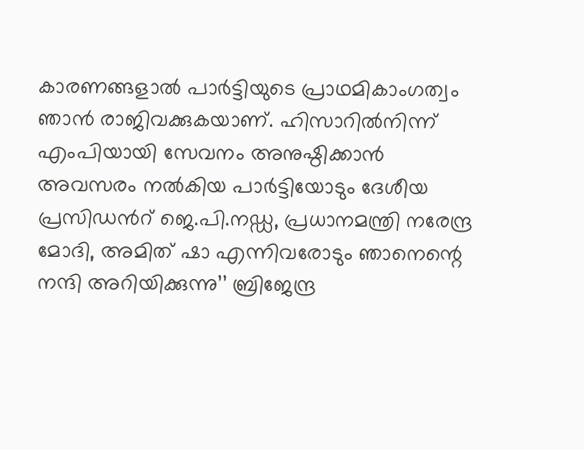കാരണങ്ങളാൽ പാർട്ടിയുടെ പ്രാഥമികാംഗത്വം ഞാൻ രാജിവക്കുകയാണ്. ഹിസാറിൽനിന്ന് എംപിയായി സേവനം അനുഷ്ഠിക്കാൻ അവസരം നൽകിയ പാർട്ടിയോടും ദേശീയ പ്രസിഡൻറ് ജെ.പി.നഡ്ഡ, പ്രധാനമന്ത്രി നരേന്ദ്ര മോദി, അമിത് ഷാ എന്നിവരോടും ഞാനെന്റെ നന്ദി അറിയിക്കുന്നു’’ ബ്രിജേന്ദ്ര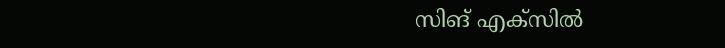സിങ് എക്സിൽ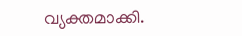വ്യക്തമാക്കി.